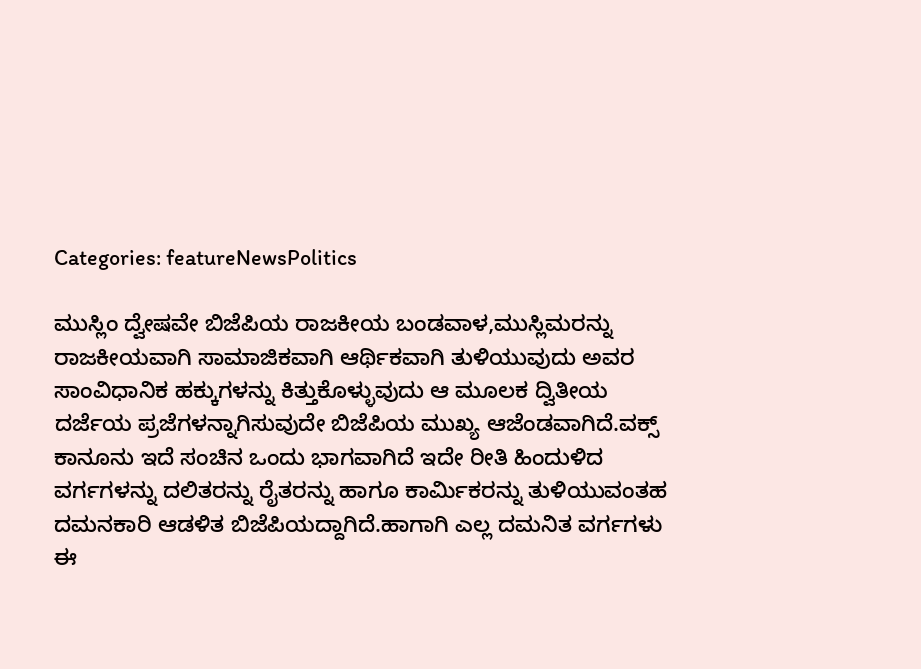Categories: featureNewsPolitics

ಮುಸ್ಲಿಂ ದ್ವೇಷವೇ ಬಿಜೆಪಿಯ ರಾಜಕೀಯ ಬಂಡವಾಳ,ಮುಸ್ಲಿಮರನ್ನು ರಾಜಕೀಯವಾಗಿ ಸಾಮಾಜಿಕವಾಗಿ ಆರ್ಥಿಕವಾಗಿ ತುಳಿಯುವುದು ಅವರ ಸಾಂವಿಧಾನಿಕ ಹಕ್ಕುಗಳನ್ನು ಕಿತ್ತುಕೊಳ್ಳುವುದು ಆ ಮೂಲಕ ದ್ವಿತೀಯ ದರ್ಜೆಯ ಪ್ರಜೆಗಳನ್ನಾಗಿಸುವುದೇ ಬಿಜೆಪಿಯ ಮುಖ್ಯ ಆಜೆಂಡವಾಗಿದೆ.ವಕ್ಸ್ ಕಾನೂನು ಇದೆ ಸಂಚಿನ ಒಂದು ಭಾಗವಾಗಿದೆ ಇದೇ ರೀತಿ ಹಿಂದುಳಿದ ವರ್ಗಗಳನ್ನು ದಲಿತರನ್ನು ರೈತರನ್ನು ಹಾಗೂ ಕಾರ್ಮಿಕರನ್ನು ತುಳಿಯುವಂತಹ ದಮನಕಾರಿ ಆಡಳಿತ ಬಿಜೆಪಿಯದ್ದಾಗಿದೆ.ಹಾಗಾಗಿ ಎಲ್ಲ ದಮನಿತ ವರ್ಗಗಳು ಈ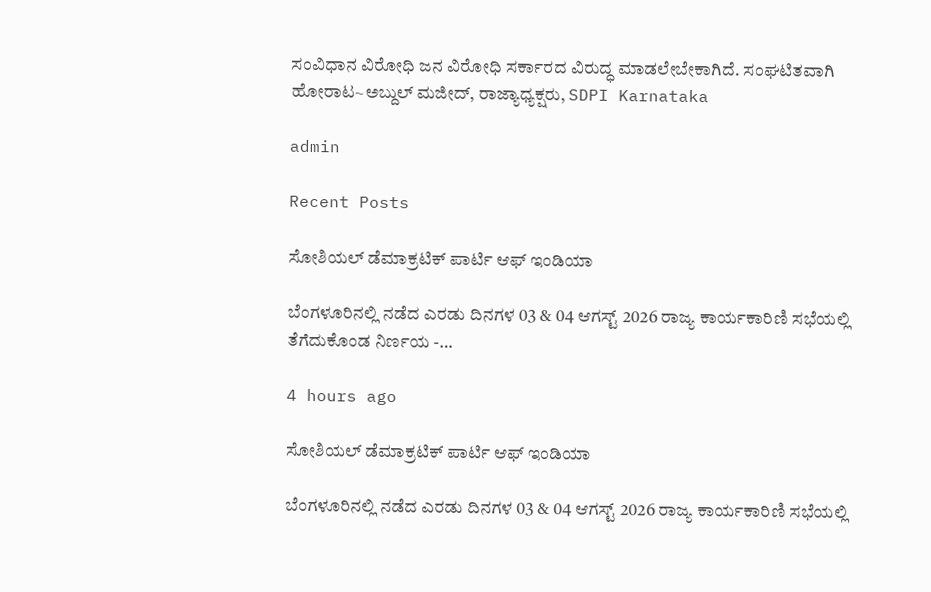ಸಂವಿಧಾನ ವಿರೋಧಿ ಜನ ವಿರೋಧಿ ಸರ್ಕಾರದ ವಿರುದ್ಧ ಮಾಡಲೇಬೇಕಾಗಿದೆ. ಸಂಘಟಿತವಾಗಿ ಹೋರಾಟ~ಅಬ್ದುಲ್ ಮಜೀದ್‌, ರಾಜ್ಯಾಧ್ಯಕ್ಷರು, SDPI Karnataka

admin

Recent Posts

ಸೋಶಿಯಲ್ ಡೆಮಾಕ್ರಟಿಕ್ ಪಾರ್ಟಿ ಆಫ್ ಇಂಡಿಯಾ

ಬೆಂಗಳೂರಿನಲ್ಲಿ ನಡೆದ ಎರಡು ದಿನಗಳ 03 & 04 ಆಗಸ್ಟ್ 2026 ರಾಜ್ಯ ಕಾರ್ಯಕಾರಿಣಿ ಸಭೆಯಲ್ಲಿ ತೆಗೆದುಕೊಂಡ ನಿರ್ಣಯ -…

4 hours ago

ಸೋಶಿಯಲ್ ಡೆಮಾಕ್ರಟಿಕ್ ಪಾರ್ಟಿ ಆಫ್ ಇಂಡಿಯಾ

ಬೆಂಗಳೂರಿನಲ್ಲಿ ನಡೆದ ಎರಡು ದಿನಗಳ 03 & 04 ಆಗಸ್ಟ್ 2026 ರಾಜ್ಯ ಕಾರ್ಯಕಾರಿಣಿ ಸಭೆಯಲ್ಲಿ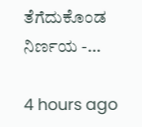ತೆಗೆದುಕೊಂಡ ನಿರ್ಣಯ -…

4 hours ago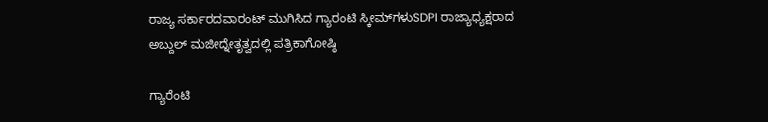ರಾಜ್ಯ ಸರ್ಕಾರದವಾರಂಟ್ ಮುಗಿಸಿದ ಗ್ಯಾರಂಟಿ ಸ್ಕೀಮ್‌ಗಳುSDPI ರಾಜ್ಯಾಧ್ಯಕ್ಷರಾದ ಅಬ್ದುಲ್ ಮಜೀದ್ನೇತೃತ್ವದಲ್ಲಿ ಪತ್ರಿಕಾಗೋಷ್ಠಿ

ಗ್ಯಾರೆಂಟಿ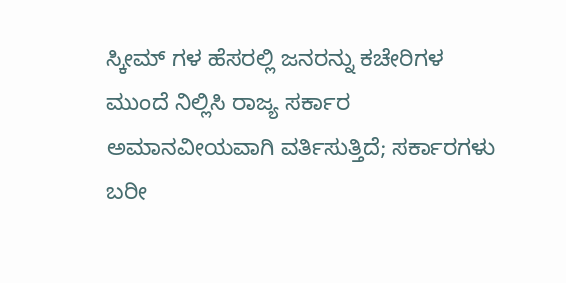ಸ್ಕೀಮ್‌ ಗಳ ಹೆಸರಲ್ಲಿ ಜನರನ್ನು ಕಚೇರಿಗಳ ಮುಂದೆ ನಿಲ್ಲಿಸಿ ರಾಜ್ಯ ಸರ್ಕಾರ ಅಮಾನವೀಯವಾಗಿ ವರ್ತಿಸುತ್ತಿದೆ; ಸರ್ಕಾರಗಳು ಬರೀ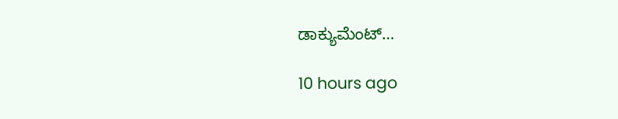ಡಾಕ್ಯುಮೆಂಟ್…

10 hours ago